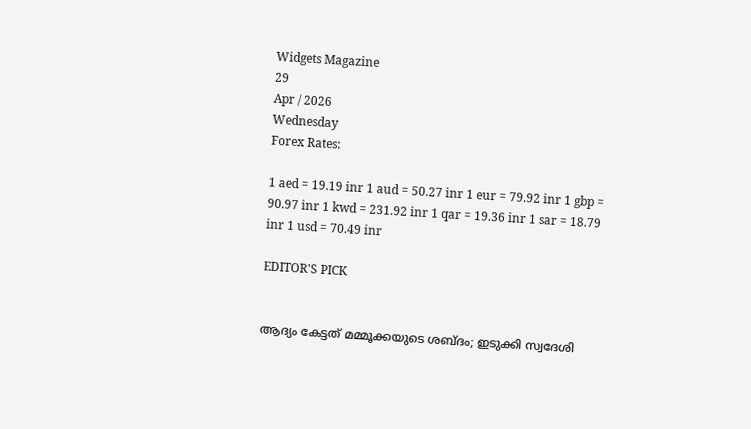Widgets Magazine
29
Apr / 2026
Wednesday
Forex Rates:

1 aed = 19.19 inr 1 aud = 50.27 inr 1 eur = 79.92 inr 1 gbp = 90.97 inr 1 kwd = 231.92 inr 1 qar = 19.36 inr 1 sar = 18.79 inr 1 usd = 70.49 inr

EDITOR'S PICK


ആദ്യം കേട്ടത് മമ്മൂക്കയുടെ ശബ്ദം; ഇടുക്കി സ്വദേശി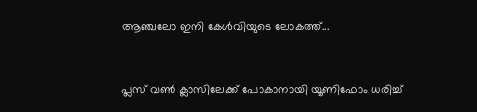ആഞ്ചലോ ഇനി കേൾവിയുടെ ലോകത്ത്...


പ്ലസ് വൺ ക്ലാസിലേക്ക് പോകാനായി യൂണിഫോം ധരിച്ച്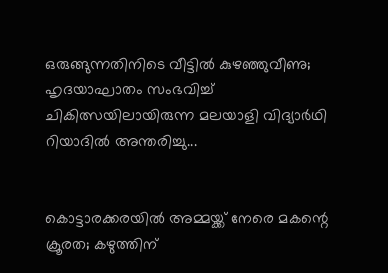ഒരുങ്ങുന്നതിനിടെ വീട്ടിൽ കുഴഞ്ഞുവീണു; ഹൃദയാഘാതം സംഭവിച്ച് ചികിത്സയിലായിരുന്ന മലയാളി വിദ്യാർഥി റിയാദിൽ അന്തരിച്ചു...


കൊട്ടാരക്കരയിൽ അമ്മയ്ക്ക് നേരെ മകന്റെ ക്രൂരത; കഴുത്തിന്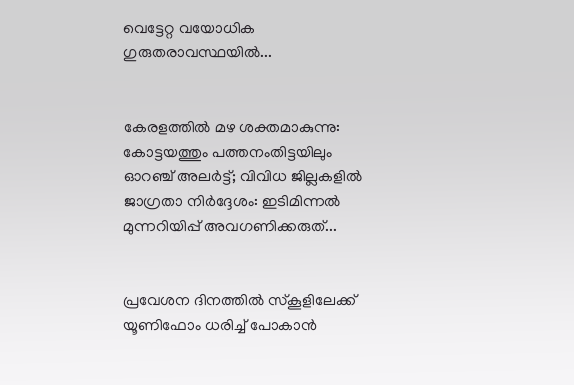വെട്ടേറ്റ വയോധിക ഗുരുതരാവസ്ഥയിൽ...


കേരളത്തിൽ മഴ ശക്തമാകുന്നു: കോട്ടയത്തും പത്തനംതിട്ടയിലും ഓറഞ്ച് അലർട്ട്; വിവിധ ജില്ലകളിൽ ജാഗ്രതാ നിർദ്ദേശം: ഇടിമിന്നൽ മുന്നറിയിപ്പ് അവഗണിക്കരുത്...


പ്രവേശന ദിനത്തിൽ സ്കൂളിലേക്ക് യൂണിഫോം ധരിച്ച് പോകാൻ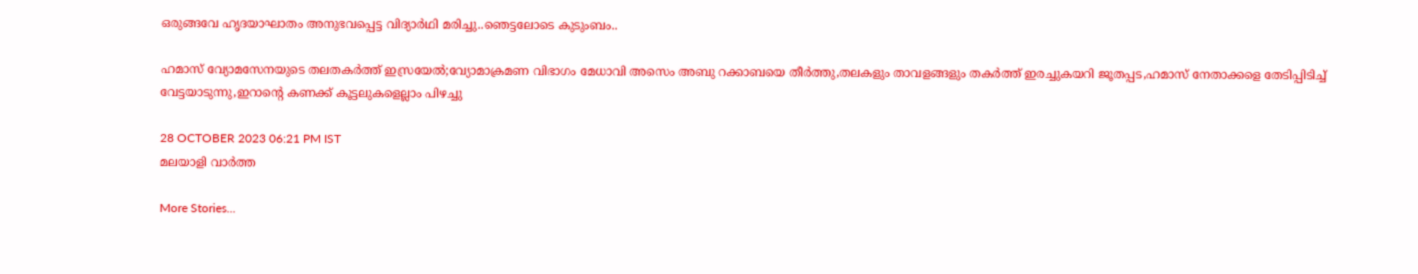ഒരുങ്ങവേ ഹൃദയാഘാതം അനുഭവപ്പെട്ട വിദ്യാർഥി മരിച്ചു..ഞെട്ടലോടെ കുടുംബം..

ഹമാസ് വ്യോമസേനയുടെ തലതകര്‍ത്ത് ഇസ്രയേല്‍;വ്യോമാക്രമണ വിഭാഗം മേധാവി അസെം അബു റക്കാബയെ തീര്‍ത്തു,തലകളും താവളങ്ങളും തകര്‍ത്ത് ഇരച്ചുകയറി ജൂതപ്പട,ഹമാസ് നേതാക്കളെ തേടിപ്പിടിച്ച് വേട്ടയാടുന്നു,ഇറാന്റെ കണക്ക് കൂട്ടലുകളെല്ലാം പിഴച്ചു

28 OCTOBER 2023 06:21 PM IST
മലയാളി വാര്‍ത്ത

More Stories...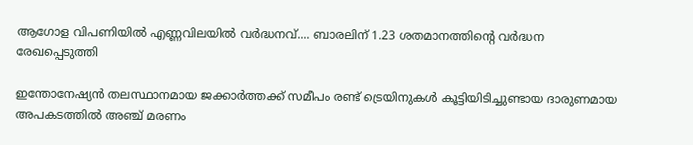ആഗോള വിപണിയില്‍ എണ്ണവിലയിൽ വർദ്ധനവ്.... ബാരലിന് 1.23 ശതമാനത്തിന്റെ വര്‍ദ്ധന രേഖപ്പെടുത്തി

ഇന്തോനേഷ്യൻ തലസ്ഥാനമായ ജക്കാർത്തക്ക് സമീപം രണ്ട് ട്രെയിനുകൾ കൂട്ടിയിടിച്ചുണ്ടായ ദാരുണമായ അപകടത്തിൽ അഞ്ച് മരണം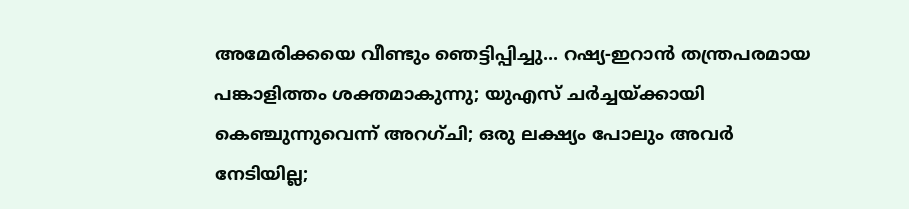അമേരിക്കയെ വീണ്ടും ഞെട്ടിപ്പിച്ചു... റഷ്യ-ഇറാൻ തന്ത്രപരമായ പങ്കാളിത്തം ശക്തമാകുന്നു; യുഎസ് ചർച്ചയ്ക്കായി കെഞ്ചുന്നുവെന്ന് അറഗ്ചി; ഒരു ലക്ഷ്യം പോലും അവർ നേടിയില്ല;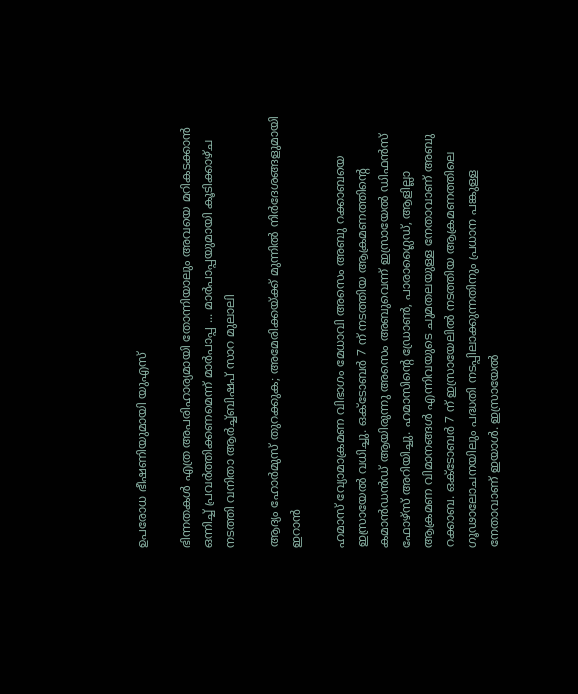ഉപരോധ ഭീഷണിയുമായി യുഎസ്

ഭിന്നതകൾ എത്ര അപരിഹാര്യമായി തോന്നിയാലും അവയെ മറികടക്കാൻ ഒന്നിച്ച്‌ പ്രവർത്തിക്കണമെന്ന് മാർപാപ്പ ... മാർപാപ്പയുമായി കൂടിക്കാഴ്‌ച നടത്തി വനിതാ ആർച്ച്‌ബിഷപ് സാറ മുലാലി

ആദ്യം ഹോര്‍മുസ് തുറക്കുക; അമേരിക്കയ്ക്ക് മുന്നില്‍ നിര്‍ദേശങ്ങളുമായി ഇറാന്‍

ഹമാസ് വ്യോമാക്രമണ വിഭാഗം മേധാവി അസെം അബു റക്കാബയെ ഇസ്രായേല്‍ വധിച്ചു. ഒക്ടോബര്‍ 7 ന് നടത്തിയ ആക്രമണത്തിന്റെ കമാന്‍ഡന്‍ഡ് ആയിരുന്നു അസെം അബുവെന്ന് ഇസ്രായേല്‍ ഡിഫന്‍സ് ഫോഴ്‌സ് അറിയിച്ചു. ഹമാസിന്റെ ഡ്രോണ്‍, പാരാഗ്ലൈഡ്, ആളില്ലാ ആക്രമണ വിമാനങ്ങള്‍ എന്നിവയുടെ ചുമതലയുള്ള നേതാവാണ് അബു റക്കാബ. ഒക്ടോബര്‍ 7 ന് ഇസ്രായേലില്‍ നടത്തിയ ആക്രമണത്തിലെ ഗൂഢാലോചനയിലും പദ്ധതി നടപ്പിലാക്കുന്നതിനും പ്രധാന പങ്കുള്ള നേതാവാണ് ഇയാള്‍. ഇസ്രായേല്‍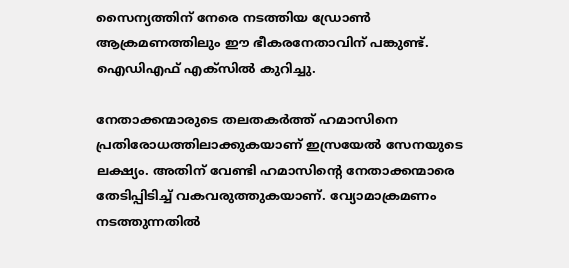സൈന്യത്തിന് നേരെ നടത്തിയ ഡ്രോണ്‍ ആക്രമണത്തിലും ഈ ഭീകരനേതാവിന് പങ്കുണ്ട്. ഐഡിഎഫ് എക്‌സില്‍ കുറിച്ചു.

നേതാക്കന്മാരുടെ തലതകര്‍ത്ത് ഹമാസിനെ പ്രതിരോധത്തിലാക്കുകയാണ് ഇസ്രയേല്‍ സേനയുടെ ലക്ഷ്യം. അതിന് വേണ്ടി ഹമാസിന്റെ നേതാക്കന്മാരെ തേടിപ്പിടിച്ച് വകവരുത്തുകയാണ്. വ്യോമാക്രമണം നടത്തുന്നതില്‍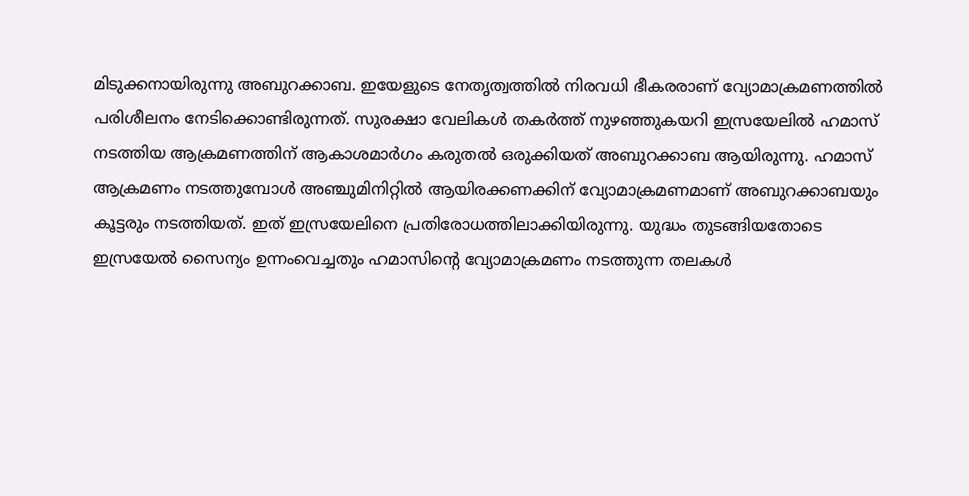മിടുക്കനായിരുന്നു അബുറക്കാബ. ഇയേളുടെ നേതൃത്വത്തില്‍ നിരവധി ഭീകരരാണ് വ്യോമാക്രമണത്തില്‍ പരിശീലനം നേടിക്കൊണ്ടിരുന്നത്. സുരക്ഷാ വേലികള്‍ തകര്‍ത്ത് നുഴഞ്ഞുകയറി ഇസ്രയേലില്‍ ഹമാസ് നടത്തിയ ആക്രമണത്തിന് ആകാശമാര്‍ഗം കരുതല്‍ ഒരുക്കിയത് അബുറക്കാബ ആയിരുന്നു. ഹമാസ് ആക്രമണം നടത്തുമ്പോള്‍ അഞ്ചുമിനിറ്റില്‍ ആയിരക്കണക്കിന് വ്യോമാക്രമണമാണ് അബുറക്കാബയും കൂട്ടരും നടത്തിയത്. ഇത് ഇസ്രയേലിനെ പ്രതിരോധത്തിലാക്കിയിരുന്നു. യുദ്ധം തുടങ്ങിയതോടെ ഇസ്രയേല്‍ സൈന്യം ഉന്നംവെച്ചതും ഹമാസിന്റെ വ്യോമാക്രമണം നടത്തുന്ന തലകള്‍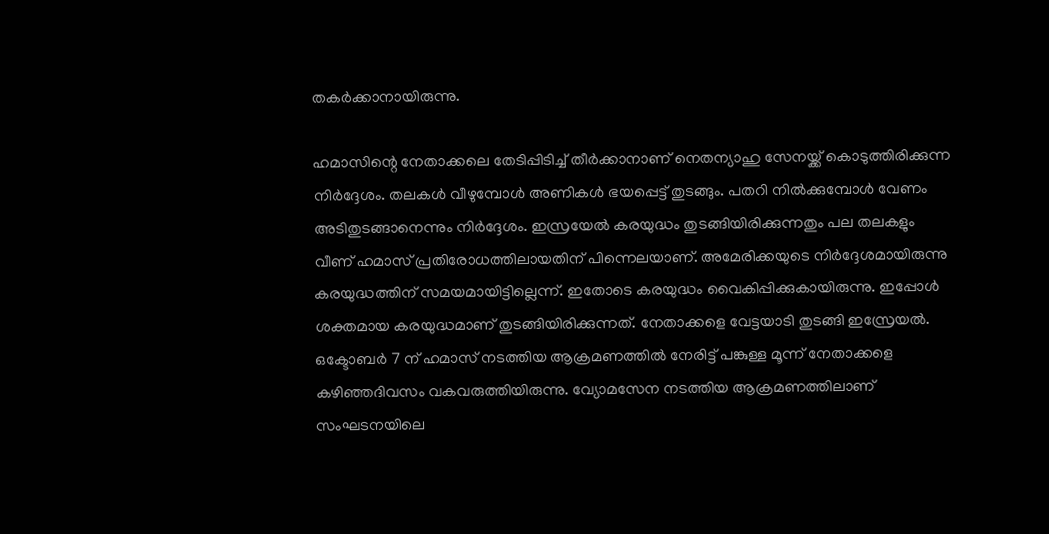തകര്‍ക്കാനായിരുന്നു.

ഹമാസിന്റെ നേതാക്കലെ തേടിപ്പിടിച്ച് തീര്‍ക്കാനാണ് നെതന്യാഹു സേനയ്ക്ക് കൊടുത്തിരിക്കുന്ന നിര്‍ദ്ദേശം. തലകള്‍ വീഴുമ്പോള്‍ അണികള്‍ ഭയപ്പെട്ട് തുടങ്ങും. പതറി നില്‍ക്കുമ്പോള്‍ വേണം അടിതുടങ്ങാനെന്നും നിര്‍ദ്ദേശം. ഇസ്രയേല്‍ കരയുദ്ധം തുടങ്ങിയിരിക്കുന്നതും പല തലകളും വീണ് ഹമാസ് പ്രതിരോധത്തിലായതിന് പിന്നെലയാണ്. അമേരിക്കയുടെ നിര്‍ദ്ദേശമായിരുന്നു കരയുദ്ധത്തിന് സമയമായിട്ടില്ലെന്ന്. ഇതോടെ കരയുദ്ധം വൈകിപ്പിക്കുകായിരുന്നു. ഇപ്പോള്‍ ശക്തമായ കരയുദ്ധമാണ് തുടങ്ങിയിരിക്കുന്നത്. നേതാക്കളെ വേട്ടയാടി തുടങ്ങി ഇസ്രേയല്‍. ഒക്ടോബര്‍ 7 ന് ഹമാസ് നടത്തിയ ആക്രമണത്തില്‍ നേരിട്ട് പങ്കുള്ള മൂന്ന് നേതാക്കളെ കഴിഞ്ഞദിവസം വകവരുത്തിയിരുന്നു. വ്യോമസേന നടത്തിയ ആക്രമണത്തിലാണ് സംഘടനയിലെ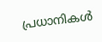പ്രധാനികള്‍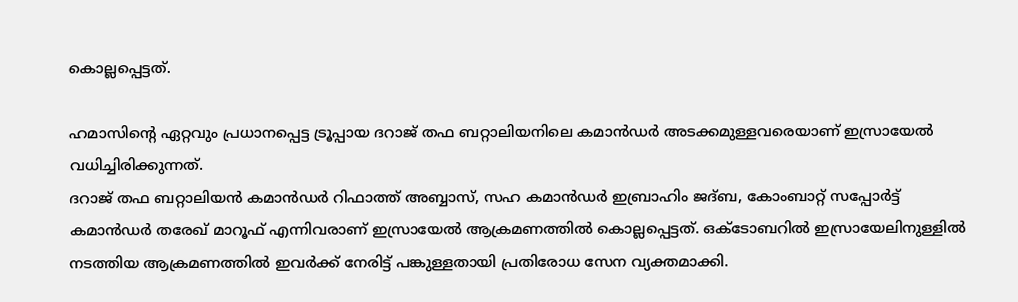കൊല്ലപ്പെട്ടത്.

ഹമാസിന്റെ ഏറ്റവും പ്രധാനപ്പെട്ട ട്രൂപ്പായ ദറാജ് തഫ ബറ്റാലിയനിലെ കമാന്‍ഡര്‍ അടക്കമുള്ളവരെയാണ് ഇസ്രായേല്‍ വധിച്ചിരിക്കുന്നത്.
ദറാജ് തഫ ബറ്റാലിയന്‍ കമാന്‍ഡര്‍ റിഫാത്ത് അബ്ബാസ്, സഹ കമാന്‍ഡര്‍ ഇബ്രാഹിം ജദ്ബ, കോംബാറ്റ് സപ്പോര്‍ട്ട് കമാന്‍ഡര്‍ തരേഖ് മാറൂഫ് എന്നിവരാണ് ഇസ്രായേല്‍ ആക്രമണത്തില്‍ കൊല്ലപ്പെട്ടത്. ഒക്ടോബറില്‍ ഇസ്രായേലിനുള്ളില്‍ നടത്തിയ ആക്രമണത്തില്‍ ഇവര്‍ക്ക് നേരിട്ട് പങ്കുള്ളതായി പ്രതിരോധ സേന വ്യക്തമാക്കി.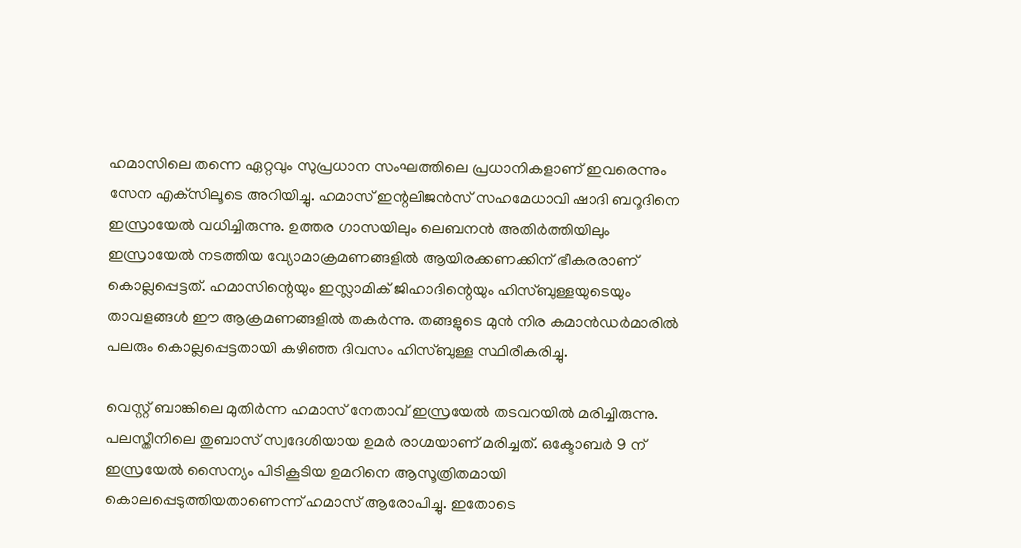ഹമാസിലെ തന്നെ ഏറ്റവും സുപ്രധാന സംഘത്തിലെ പ്രധാനികളാണ് ഇവരെന്നും സേന എക്‌സിലൂടെ അറിയിച്ചു. ഹമാസ് ഇന്റലിജന്‍സ് സഹമേധാവി ഷാദി ബറൂദിനെ ഇസ്രായേല്‍ വധിച്ചിരുന്നു. ഉത്തര ഗാസയിലും ലെബനന്‍ അതിര്‍ത്തിയിലും ഇസ്രായേല്‍ നടത്തിയ വ്യോമാക്രമണങ്ങളില്‍ ആയിരക്കണക്കിന് ഭീകരരാണ് കൊല്ലപ്പെട്ടത്. ഹമാസിന്റെയും ഇസ്ലാമിക് ജിഹാദിന്റെയും ഹിസ്ബുള്ളയുടെയും താവളങ്ങള്‍ ഈ ആക്രമണങ്ങളില്‍ തകര്‍ന്നു. തങ്ങളുടെ മുന്‍ നിര കമാന്‍ഡര്‍മാരില്‍ പലരും കൊല്ലപ്പെട്ടതായി കഴിഞ്ഞ ദിവസം ഹിസ്ബുള്ള സ്ഥിരീകരിച്ചു.

വെസ്റ്റ് ബാങ്കിലെ മുതിര്‍ന്ന ഹമാസ് നേതാവ് ഇസ്രയേല്‍ തടവറയില്‍ മരിച്ചിരുന്നു. പലസ്തീനിലെ തുബാസ് സ്വദേശിയായ ഉമര്‍ രാഗ്മയാണ് മരിച്ചത്. ഒക്ടോബര്‍ 9 ന് ഇസ്രയേല്‍ സൈന്യം പിടികൂടിയ ഉമറിനെ ആസൂത്രിതമായി കൊലപ്പെടുത്തിയതാണെന്ന് ഹമാസ് ആരോപിച്ചു. ഇതോടെ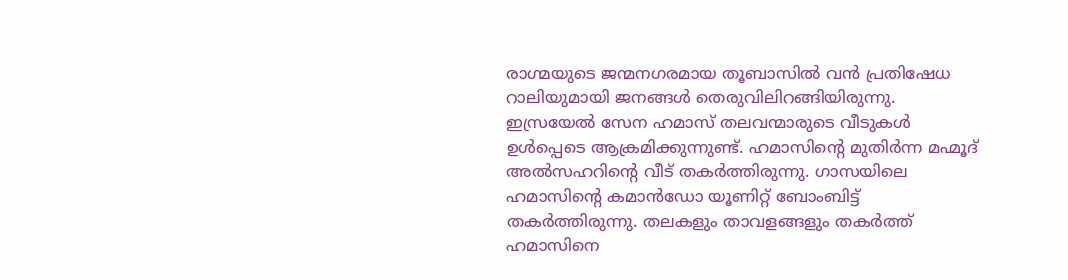രാഗ്മയുടെ ജന്മനഗരമായ തൂബാസില്‍ വന്‍ പ്രതിഷേധ റാലിയുമായി ജനങ്ങള്‍ തെരുവിലിറങ്ങിയിരുന്നു. ഇസ്രയേല്‍ സേന ഹമാസ് തലവന്മാരുടെ വീടുകള്‍ ഉള്‍പ്പെടെ ആക്രമിക്കുന്നുണ്ട്. ഹമാസിന്റെ മുതിര്‍ന്ന മഹ്മൂദ് അല്‍സഹറിന്റെ വീട് തകര്‍ത്തിരുന്നു. ഗാസയിലെ ഹമാസിന്റെ കമാന്‍ഡോ യൂണിറ്റ് ബോംബിട്ട് തകര്‍ത്തിരുന്നു. തലകളും താവളങ്ങളും തകര്‍ത്ത് ഹമാസിനെ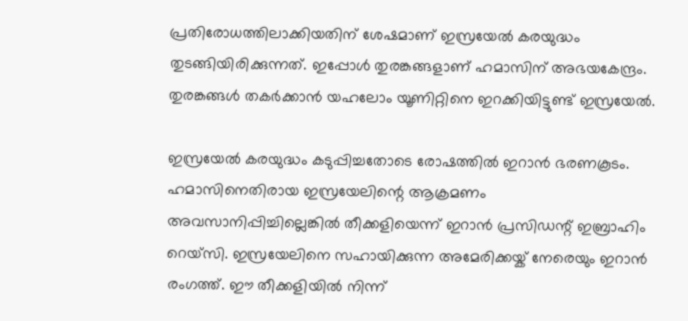പ്രതിരോധത്തിലാക്കിയതിന് ശേഷമാണ് ഇസ്രയേല്‍ കരയുദ്ധം തുടങ്ങിയിരിക്കുന്നത്. ഇപ്പോള്‍ തുരങ്കങ്ങളാണ് ഹമാസിന് അഭയകേന്ദ്രം. തുരങ്കങ്ങള്‍ തകര്‍ക്കാന്‍ യഹലോം യൂണിറ്റിനെ ഇറക്കിയിട്ടുണ്ട് ഇസ്രയേല്‍.

ഇസ്രയേല്‍ കരയുദ്ധം കടുപ്പിച്ചതോടെ രോഷത്തില്‍ ഇറാന്‍ ഭരണകൂടം. ഹമാസിനെതിരായ ഇസ്രയേലിന്റെ ആക്രമണം അവസാനിപ്പിച്ചില്ലെങ്കില്‍ തീക്കളിയെന്ന് ഇറാന്‍ പ്രസിഡന്റ് ഇബ്രാഹിം റെയ്‌സി. ഇസ്രയേലിനെ സഹായിക്കുന്ന അമേരിക്കയ്ക് നേരെയും ഇറാന്‍ രംഗത്ത്. ഈ തീക്കളിയില്‍ നിന്ന്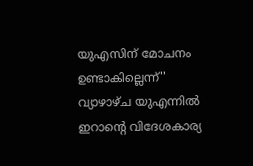യുഎസിന് മോചനം ഉണ്ടാകില്ലെന്ന്'' വ്യാഴാഴ്ച യുഎന്നില്‍ ഇറാന്റെ വിദേശകാര്യ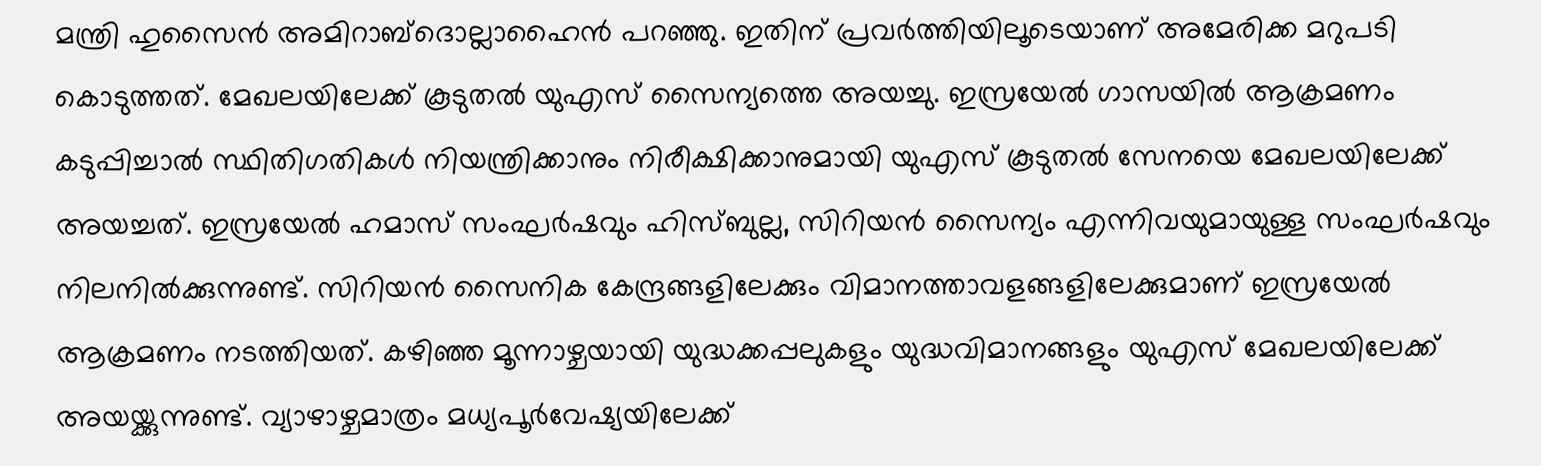മന്ത്രി ഹുസൈന്‍ അമിറാബ്ദൊല്ലാഹൈന്‍ പറഞ്ഞു. ഇതിന് പ്രവര്‍ത്തിയിലൂടെയാണ് അമേരിക്ക മറുപടി കൊടുത്തത്. മേഖലയിലേക്ക് കൂടുതല്‍ യുഎസ് സൈന്യത്തെ അയച്ചു. ഇസ്രയേല്‍ ഗാസയില്‍ ആക്രമണം കടുപ്പിച്ചാല്‍ സ്ഥിതിഗതികള്‍ നിയന്ത്രിക്കാനും നിരീക്ഷിക്കാനുമായി യുഎസ് കൂടുതല്‍ സേനയെ മേഖലയിലേക്ക് അയച്ചത്. ഇസ്രയേല്‍ ഹമാസ് സംഘര്‍ഷവും ഹിസ്ബുല്ല, സിറിയന്‍ സൈന്യം എന്നിവയുമായുള്ള സംഘര്‍ഷവും നിലനില്‍ക്കുന്നുണ്ട്. സിറിയന്‍ സൈനിക കേന്ദ്രങ്ങളിലേക്കും വിമാനത്താവളങ്ങളിലേക്കുമാണ് ഇസ്രയേല്‍ ആക്രമണം നടത്തിയത്. കഴിഞ്ഞ മൂന്നാഴ്ചയായി യുദ്ധക്കപ്പലുകളും യുദ്ധവിമാനങ്ങളും യുഎസ് മേഖലയിലേക്ക് അയയ്ക്കുന്നുണ്ട്. വ്യാഴാഴ്ചമാത്രം മധ്യപൂര്‍വേഷ്യയിലേക്ക്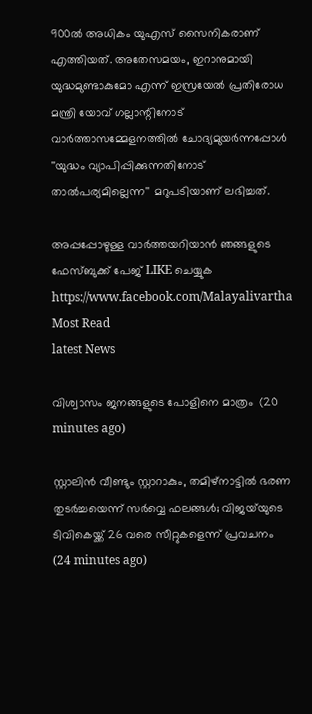900ല്‍ അധികം യുഎസ് സൈനികരാണ് എത്തിയത്. അതേസമയം, ഇറാനുമായി യുദ്ധമുണ്ടാകുമോ എന്ന് ഇസ്രയേല്‍ പ്രതിരോധ മന്ത്രി യോവ് ഗല്ലാന്റിനോട് വാര്‍ത്താസമ്മേളനത്തില്‍ ചോദ്യമുയര്‍ന്നപ്പോള്‍ ''യുദ്ധം വ്യാപിപ്പിക്കുന്നതിനോട് താല്‍പര്യമില്ലെന്ന'' മറുപടിയാണ് ലഭിച്ചത്.

അപ്പപ്പോഴുള്ള വാര്‍ത്തയറിയാന്‍ ഞങ്ങളുടെ ഫേസ്‌ബുക്ക്‌ പേജ് LIKE ചെയ്യുക
https://www.facebook.com/Malayalivartha
Most Read
latest News

വിശ്വാസം ജനങ്ങളുടെ പോളിനെ മാത്രം  (20 minutes ago)

സ്റ്റാലിൻ വീണ്ടും സ്റ്റാറാകും, തമിഴ്നാട്ടിൽ ഭരണ തുടർച്ചയെന്ന് സർവ്വെ ഫലങ്ങൾ; വിജയ്‍യുടെ ടിവികെയ്ക്ക് 26 വരെ സീറ്റുകളെന്ന് പ്രവചനം  (24 minutes ago)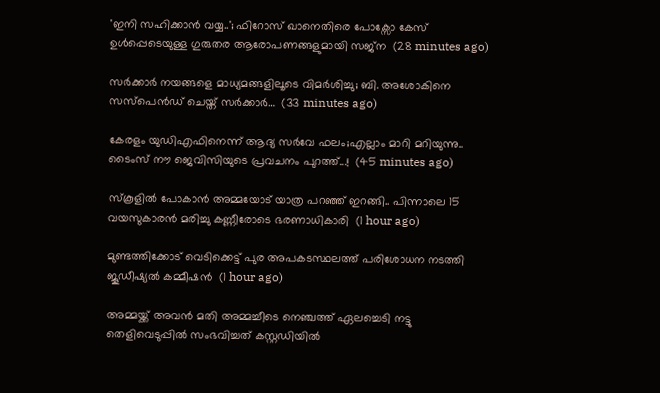'ഇനി സഹിക്കാൻ വയ്യ..'; ഫിറോസ് ഖാനെതിരെ പോക്സോ കേസ് ഉൾപ്പെടെയുള്ള ഗുരുതര ആരോപണങ്ങളുമായി സജ്‌ന  (28 minutes ago)

സർക്കാർ നയങ്ങളെ മാധ്യമങ്ങളിലൂടെ വിമർശിച്ചു; ബി. അശോകിനെ സസ്പെൻഡ് ചെയ്ത് സർക്കാർ…  (33 minutes ago)

കേരളം യുഡിഎഫിനെന്ന് ആദ്യ സർവേ ഫലം;എല്ലാം മാറി മറിയുന്നു.. ടൈംസ് നൗ ജെവിസിയുടെ പ്രവചനം പുറത്ത്...!  (45 minutes ago)

സ്കൂളിൽ പോകാൻ അമ്മയോട് യാത്ര പറഞ്ഞ് ഇറങ്ങി.. പിന്നാലെ 15 വയസുകാരൻ മരിച്ചു കണ്ണീരോടെ ഭരണാധികാരി  (1 hour ago)

മുണ്ടത്തിക്കോട് വെടിക്കെട്ട് പുര അപകടസ്ഥലത്ത് പരിശോധന നടത്തി ജൂഡീഷ്യല്‍ കമ്മീഷന്‍  (1 hour ago)

അമ്മയ്ക്ക് അവൻ മതി അമ്മച്ചീടെ നെഞ്ചത്ത് ഏലച്ചെടി നട്ടു തെളിവെടുപ്പിൽ സംഭവിച്ചത് കസ്റ്റഡിയിൽ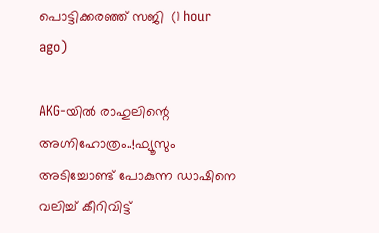പൊട്ടിക്കരഞ്ഞ് സജി  (1 hour ago)

AKG-യിൽ രാഹുലിന്റെ അഗ്നിഹോത്രം..!ഫ്യൂസും അടിച്ചോണ്ട് പോകുന്ന ഡാഷിനെ വലിച്ച് കീറിവിട്ട്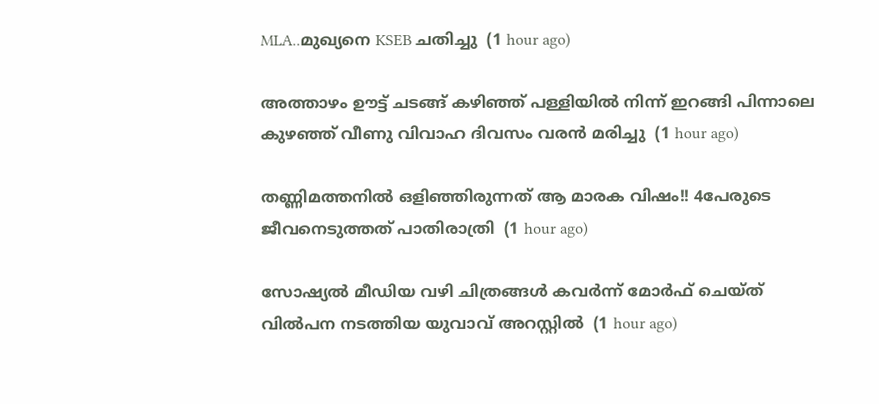MLA..മുഖ്യനെ KSEB ചതിച്ചു  (1 hour ago)

അത്താഴം ഊട്ട് ചടങ്ങ് കഴിഞ്ഞ് പള്ളിയിൽ നിന്ന് ഇറങ്ങി പിന്നാലെ കുഴഞ്ഞ് വീണു വിവാഹ ദിവസം വരൻ മരിച്ചു  (1 hour ago)

തണ്ണിമത്തനിൽ ഒളിഞ്ഞിരുന്നത് ആ മാരക വിഷം!! 4പേരുടെ ജീവനെടുത്തത് പാതിരാത്രി  (1 hour ago)

സോഷ്യല്‍ മീഡിയ വഴി ചിത്രങ്ങള്‍ കവര്‍ന്ന് മോര്‍ഫ് ചെയ്ത് വില്‍പന നടത്തിയ യുവാവ് അറസ്റ്റില്‍  (1 hour ago)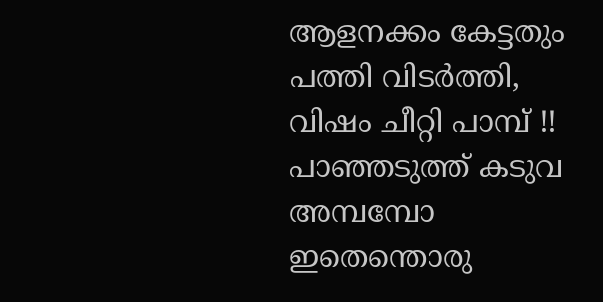ആളനക്കം കേട്ടതും പത്തി വിടർത്തി, വിഷം ചീറ്റി പാമ്പ് !! പാഞ്ഞടുത്ത് കടുവ അമ്പമ്പോ ഇതെന്തൊരു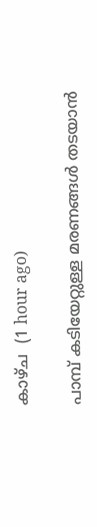കാഴ്ച  (1 hour ago)

പാമ്പ് കടിയേറ്റുള്ള മരണങ്ങള്‍ തടയാന്‍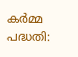കര്‍മ്മ പദ്ധതി: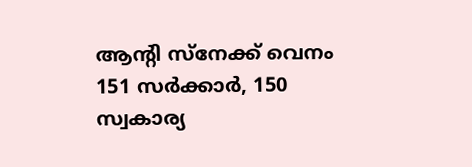ആന്റി സ്‌നേക്ക് വെനം 151 സര്‍ക്കാര്‍, 150 സ്വകാര്യ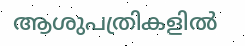ആശുപത്രികളില്‍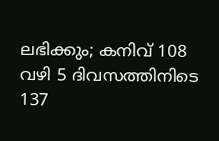ലഭിക്കും; കനിവ് 108 വഴി 5 ദിവസത്തിനിടെ 137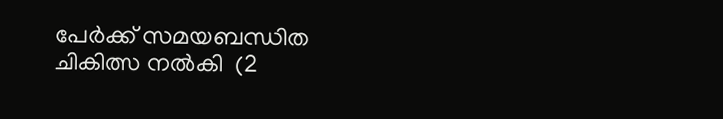പേര്‍ക്ക് സമയബന്ധിത ചികിത്സ നല്‍കി  (2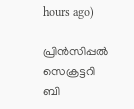hours ago)

പ്രിന്‍സിപ്പല്‍ സെക്രട്ടറി ബി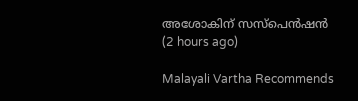അശോകിന് സസ്‌പെന്‍ഷന്‍  (2 hours ago)

Malayali Vartha Recommends